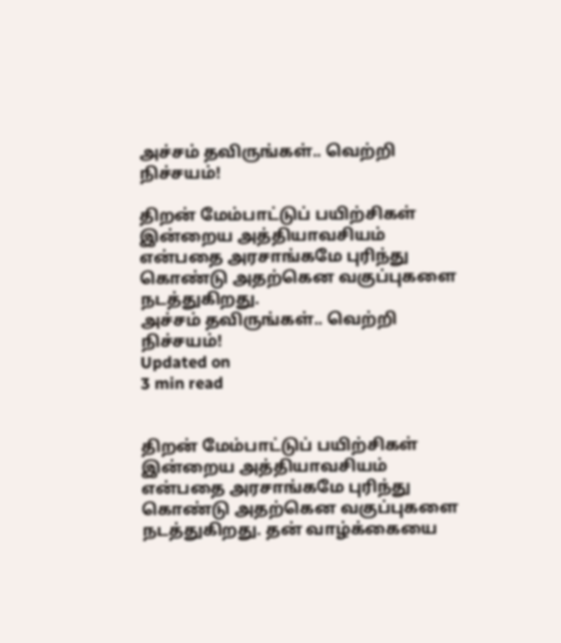அச்சம் தவிருங்கள்.. வெற்றி நிச்சயம்!

திறன் மேம்பாட்டுப் பயிற்சிகள் இன்றைய அத்தியாவசியம் என்பதை அரசாங்கமே புரிந்து கொண்டு அதற்கென வகுப்புகளை நடத்துகிறது.
அச்சம் தவிருங்கள்.. வெற்றி நிச்சயம்!
Updated on
3 min read


திறன் மேம்பாட்டுப் பயிற்சிகள் இன்றைய அத்தியாவசியம் என்பதை அரசாங்கமே புரிந்து கொண்டு அதற்கென வகுப்புகளை நடத்துகிறது. தன் வாழ்க்கையை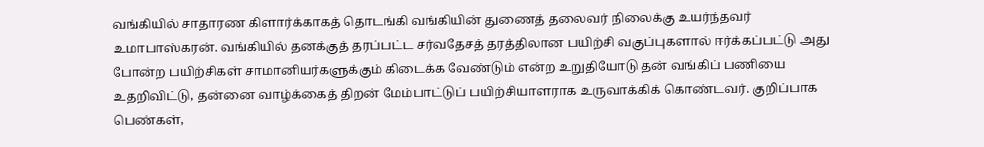வங்கியில் சாதாரண கிளார்க்காகத் தொடங்கி வங்கியின் துணைத் தலைவர் நிலைக்கு உயர்ந்தவர் உமாபாஸ்கரன். வங்கியில் தனக்குத் தரப்பட்ட சர்வதேசத் தரத்திலான பயிற்சி வகுப்புகளால் ஈர்க்கப்பட்டு அது போன்ற பயிற்சிகள் சாமானியர்களுக்கும் கிடைக்க வேண்டும் என்ற உறுதியோடு தன் வங்கிப் பணியை உதறிவிட்டு, தன்னை வாழ்க்கைத் திறன் மேம்பாட்டுப் பயிற்சியாளராக உருவாக்கிக் கொண்டவர். குறிப்பாக பெண்கள்,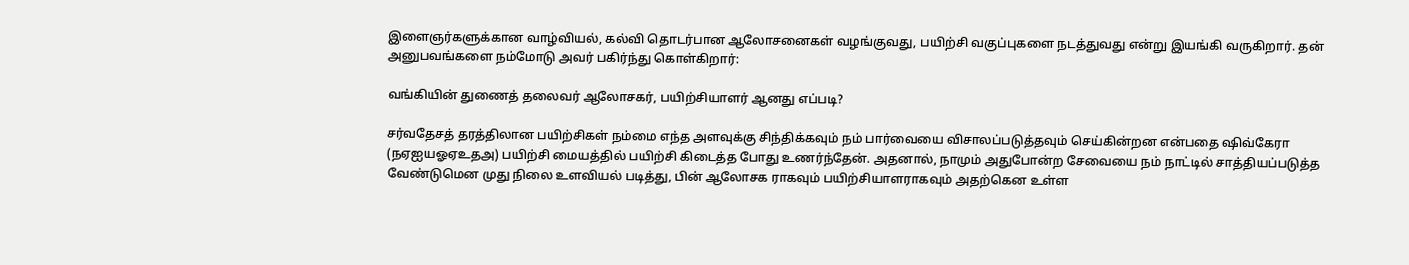இளைஞர்களுக்கான வாழ்வியல், கல்வி தொடர்பான ஆலோசனைகள் வழங்குவது, பயிற்சி வகுப்புகளை நடத்துவது என்று இயங்கி வருகிறார். தன் அனுபவங்களை நம்மோடு அவர் பகிர்ந்து கொள்கிறார்:

வங்கியின் துணைத் தலைவர் ஆலோசகர், பயிற்சியாளர் ஆனது எப்படி?

சர்வதேசத் தரத்திலான பயிற்சிகள் நம்மை எந்த அளவுக்கு சிந்திக்கவும் நம் பார்வையை விசாலப்படுத்தவும் செய்கின்றன என்பதை ஷிவ்கேரா (நஏஐயஓஏஉதஅ) பயிற்சி மையத்தில் பயிற்சி கிடைத்த போது உணர்ந்தேன். அதனால், நாமும் அதுபோன்ற சேவையை நம் நாட்டில் சாத்தியப்படுத்த வேண்டுமென முது நிலை உளவியல் படித்து, பின் ஆலோசக ராகவும் பயிற்சியாளராகவும் அதற்கென உள்ள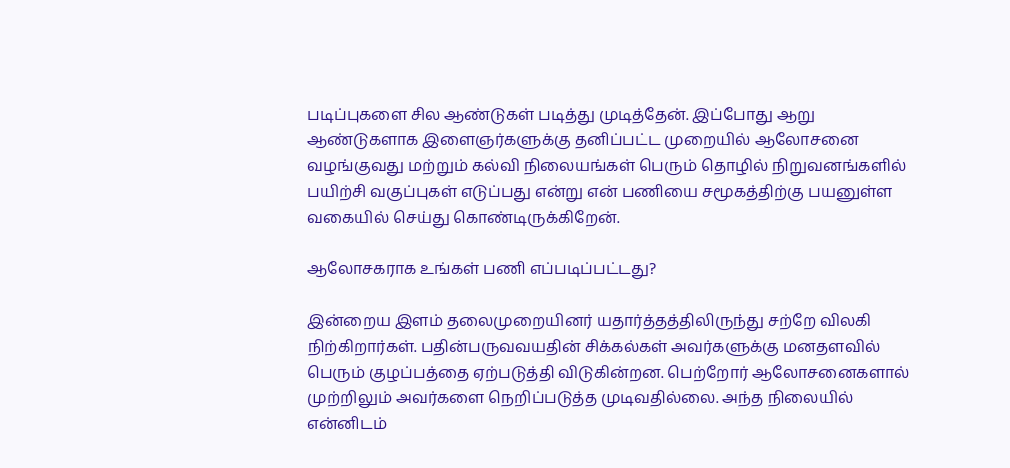படிப்புகளை சில ஆண்டுகள் படித்து முடித்தேன். இப்போது ஆறு ஆண்டுகளாக இளைஞர்களுக்கு தனிப்பட்ட முறையில் ஆலோசனை வழங்குவது மற்றும் கல்வி நிலையங்கள் பெரும் தொழில் நிறுவனங்களில் பயிற்சி வகுப்புகள் எடுப்பது என்று என் பணியை சமூகத்திற்கு பயனுள்ள வகையில் செய்து கொண்டிருக்கிறேன்.

ஆலோசகராக உங்கள் பணி எப்படிப்பட்டது?

இன்றைய இளம் தலைமுறையினர் யதார்த்தத்திலிருந்து சற்றே விலகி நிற்கிறார்கள். பதின்பருவவயதின் சிக்கல்கள் அவர்களுக்கு மனதளவில் பெரும் குழப்பத்தை ஏற்படுத்தி விடுகின்றன. பெற்றோர் ஆலோசனைகளால் முற்றிலும் அவர்களை நெறிப்படுத்த முடிவதில்லை. அந்த நிலையில் என்னிடம்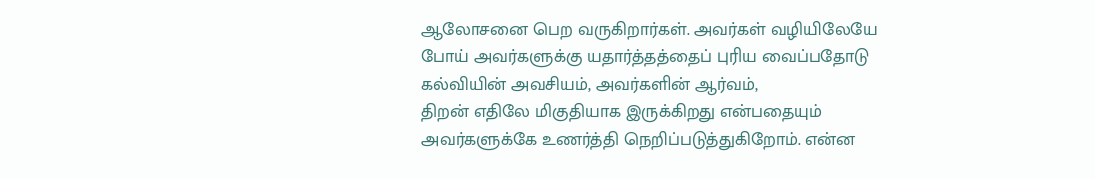ஆலோசனை பெற வருகிறார்கள். அவர்கள் வழியிலேயே போய் அவர்களுக்கு யதார்த்தத்தைப் புரிய வைப்பதோடு கல்வியின் அவசியம், அவர்களின் ஆர்வம்,
திறன் எதிலே மிகுதியாக இருக்கிறது என்பதையும் அவர்களுக்கே உணர்த்தி நெறிப்படுத்துகிறோம். என்ன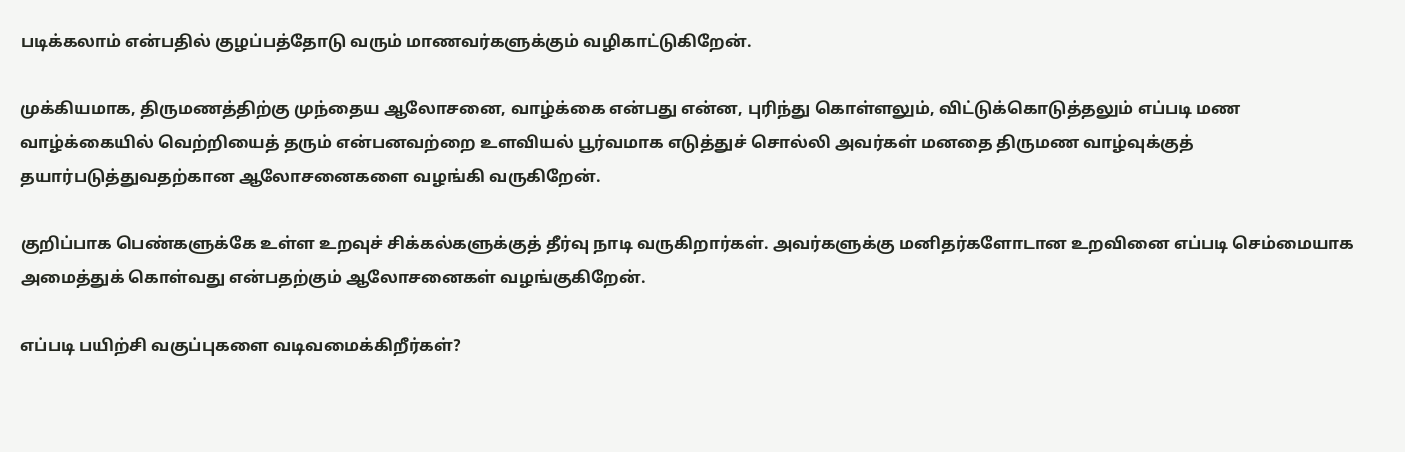படிக்கலாம் என்பதில் குழப்பத்தோடு வரும் மாணவர்களுக்கும் வழிகாட்டுகிறேன்.

முக்கியமாக, திருமணத்திற்கு முந்தைய ஆலோசனை, வாழ்க்கை என்பது என்ன, புரிந்து கொள்ளலும், விட்டுக்கொடுத்தலும் எப்படி மண வாழ்க்கையில் வெற்றியைத் தரும் என்பனவற்றை உளவியல் பூர்வமாக எடுத்துச் சொல்லி அவர்கள் மனதை திருமண வாழ்வுக்குத் தயார்படுத்துவதற்கான ஆலோசனைகளை வழங்கி வருகிறேன்.

குறிப்பாக பெண்களுக்கே உள்ள உறவுச் சிக்கல்களுக்குத் தீர்வு நாடி வருகிறார்கள். அவர்களுக்கு மனிதர்களோடான உறவினை எப்படி செம்மையாக அமைத்துக் கொள்வது என்பதற்கும் ஆலோசனைகள் வழங்குகிறேன்.

எப்படி பயிற்சி வகுப்புகளை வடிவமைக்கிறீர்கள்?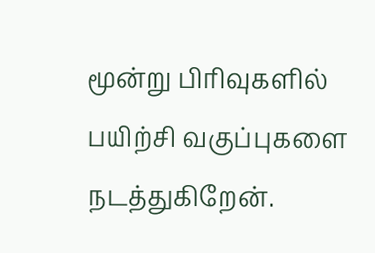மூன்று பிரிவுகளில் பயிற்சி வகுப்புகளை நடத்துகிறேன்.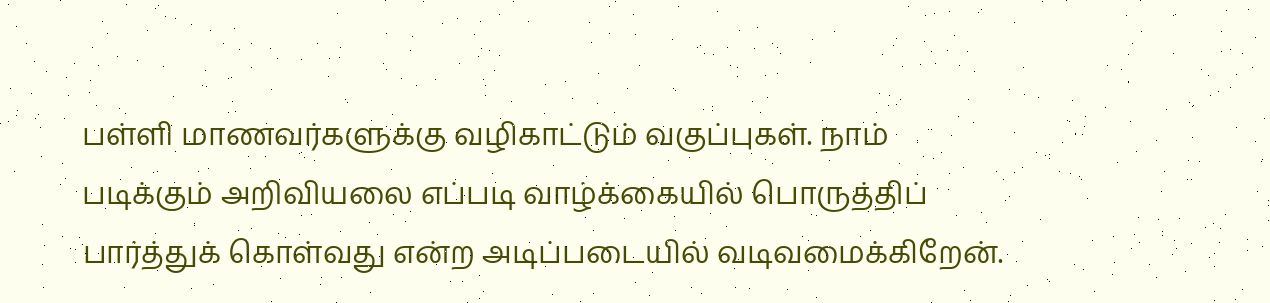பள்ளி மாணவர்களுக்கு வழிகாட்டும் வகுப்புகள். நாம் படிக்கும் அறிவியலை எப்படி வாழ்க்கையில் பொருத்திப் பார்த்துக் கொள்வது என்ற அடிப்படையில் வடிவமைக்கிறேன்.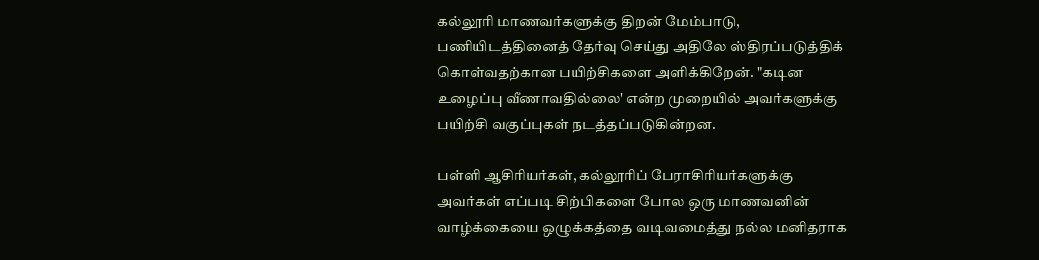கல்லூரி மாணவர்களுக்கு திறன் மேம்பாடு, பணியிடத்தினைத் தேர்வு செய்து அதிலே ஸ்திரப்படுத்திக் கொள்வதற்கான பயிற்சிகளை அளிக்கிறேன். "கடின உழைப்பு வீணாவதில்லை' என்ற முறையில் அவர்களுக்கு பயிற்சி வகுப்புகள் நடத்தப்படுகின்றன.

பள்ளி ஆசிரியர்கள், கல்லூரிப் பேராசிரியர்களுக்கு அவர்கள் எப்படி சிற்பிகளை போல ஒரு மாணவனின் வாழ்க்கையை ஒழுக்கத்தை வடிவமைத்து நல்ல மனிதராக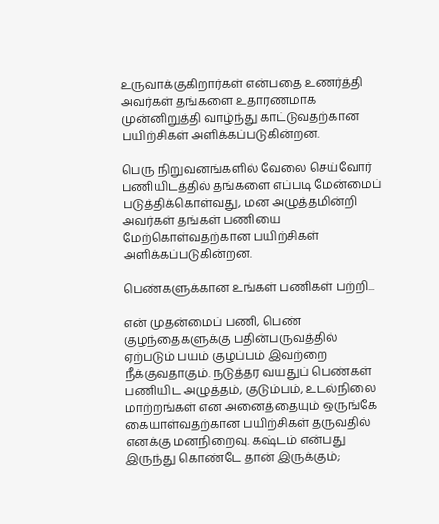உருவாக்குகிறார்கள் என்பதை உணர்த்தி அவர்கள் தங்களை உதாரணமாக முன்னிறுத்தி வாழ்ந்து காட்டுவதற்கான பயிற்சிகள் அளிக்கப்படுகின்றன.

பெரு நிறுவனங்களில் வேலை செய்வோர் பணியிடத்தில் தங்களை எப்படி மேன்மைப் படுத்திக்கொள்வது, மன அழுத்தமின்றி அவர்கள் தங்கள் பணியை மேற்கொள்வதற்கான பயிற்சிகள் அளிக்கப்படுகின்றன.

பெண்களுக்கான உங்கள் பணிகள் பற்றி...

என் முதன்மைப் பணி, பெண் குழந்தைகளுக்கு பதின்பருவத்தில் ஏற்படும் பயம் குழப்பம் இவற்றை நீக்குவதாகும். நடுத்தர வயதுப் பெண்கள் பணியிட அழுத்தம், குடும்பம், உடல்நிலை மாற்றங்கள் என அனைத்தையும் ஒருங்கே கையாள்வதற்கான பயிற்சிகள் தருவதில் எனக்கு மனநிறைவு. கஷ்டம் என்பது இருந்து கொண்டே தான் இருக்கும்;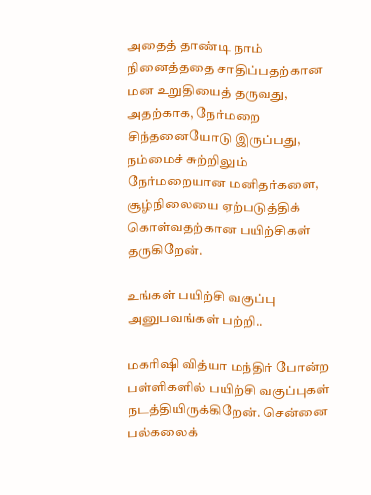அதைத் தாண்டி நாம் நினைத்ததை சாதிப்பதற்கான மன உறுதியைத் தருவது, அதற்காக, நேர்மறை சிந்தனையோடு இருப்பது, நம்மைச் சுற்றிலும் நேர்மறையான மனிதர்களை, சூழ்நிலையை ஏற்படுத்திக் கொள்வதற்கான பயிற்சிகள் தருகிறேன்.

உங்கள் பயிற்சி வகுப்பு அனுபவங்கள் பற்றி..

மகரிஷி வித்யா மந்திர் போன்ற பள்ளிகளில் பயிற்சி வகுப்புகள் நடத்தியிருக்கிறேன். சென்னை பல்கலைக்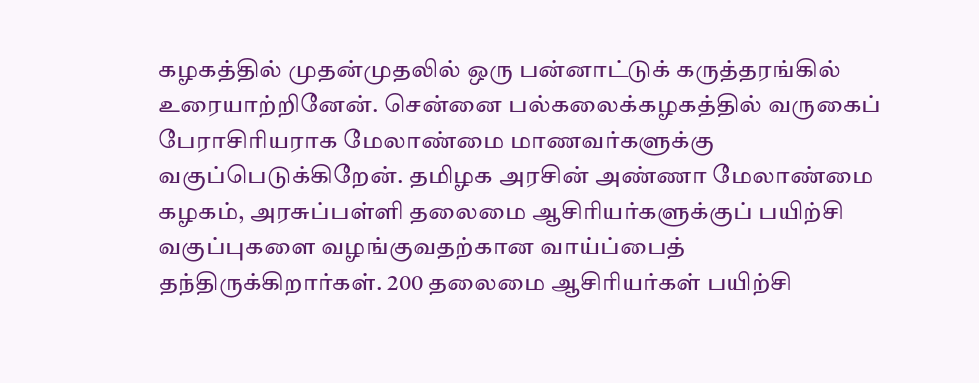கழகத்தில் முதன்முதலில் ஒரு பன்னாட்டுக் கருத்தரங்கில் உரையாற்றினேன். சென்னை பல்கலைக்கழகத்தில் வருகைப் பேராசிரியராக மேலாண்மை மாணவர்களுக்கு வகுப்பெடுக்கிறேன். தமிழக அரசின் அண்ணா மேலாண்மை கழகம், அரசுப்பள்ளி தலைமை ஆசிரியர்களுக்குப் பயிற்சி வகுப்புகளை வழங்குவதற்கான வாய்ப்பைத் தந்திருக்கிறார்கள். 200 தலைமை ஆசிரியர்கள் பயிற்சி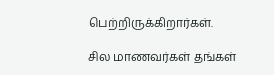பெற்றிருக்கிறார்கள்.

சில மாணவர்கள் தங்கள்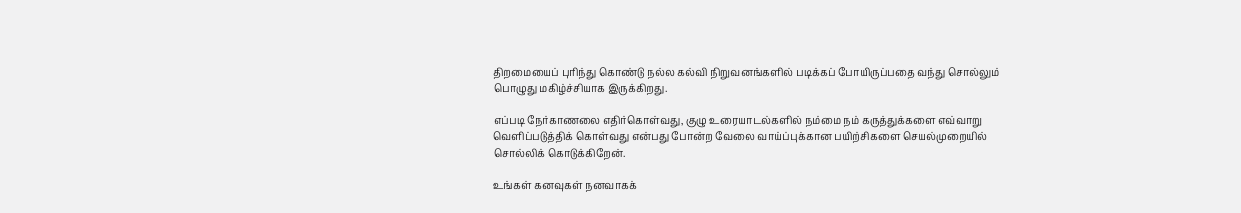திறமையைப் புரிந்து கொண்டு நல்ல கல்வி நிறுவனங்களில் படிக்கப் போயிருப்பதை வந்து சொல்லும் பொழுது மகிழ்ச்சியாக இருக்கிறது.

எப்படி நேர்காணலை எதிர்கொள்வது, குழு உரையாடல்களில் நம்மை நம் கருத்துக்களை எவ்வாறு வெளிப்படுத்திக் கொள்வது என்பது போன்ற வேலை வாய்ப்புக்கான பயிற்சிகளை செயல்முறையில் சொல்லிக் கொடுக்கிறேன்.

உங்கள் கனவுகள் நனவாகக்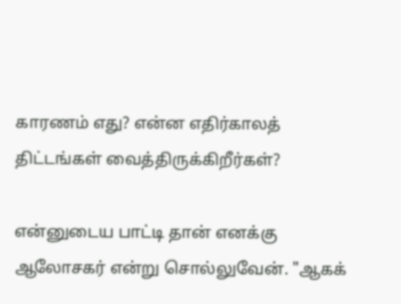காரணம் எது? என்ன எதிர்காலத் திட்டங்கள் வைத்திருக்கிறீர்கள்?

என்னுடைய பாட்டி தான் எனக்கு ஆலோசகர் என்று சொல்லுவேன். "ஆகக்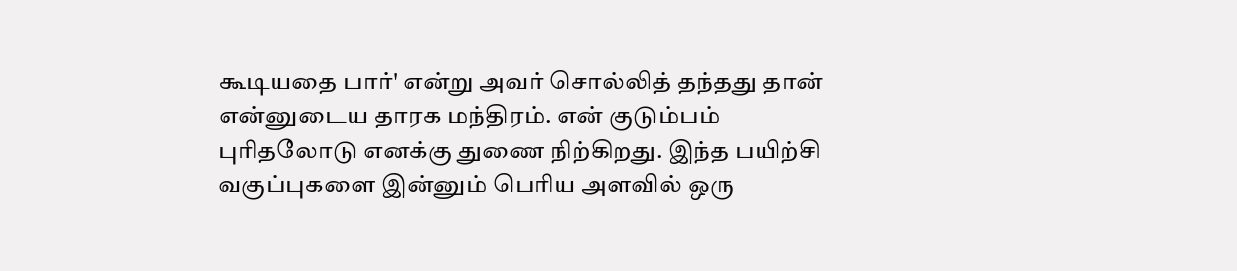கூடியதை பார்' என்று அவர் சொல்லித் தந்தது தான் என்னுடைய தாரக மந்திரம். என் குடும்பம் புரிதலோடு எனக்கு துணை நிற்கிறது. இந்த பயிற்சி வகுப்புகளை இன்னும் பெரிய அளவில் ஒரு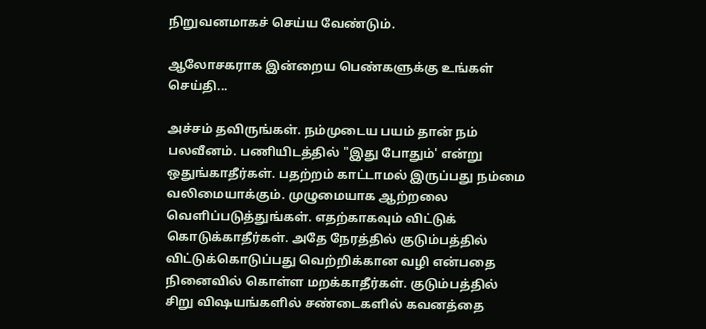நிறுவனமாகச் செய்ய வேண்டும்.

ஆலோசகராக இன்றைய பெண்களுக்கு உங்கள் செய்தி...

அச்சம் தவிருங்கள். நம்முடைய பயம் தான் நம் பலவீனம். பணியிடத்தில் "இது போதும்' என்று ஒதுங்காதீர்கள். பதற்றம் காட்டாமல் இருப்பது நம்மை வலிமையாக்கும். முழுமையாக ஆற்றலை வெளிப்படுத்துங்கள். எதற்காகவும் விட்டுக் கொடுக்காதீர்கள். அதே நேரத்தில் குடும்பத்தில் விட்டுக்கொடுப்பது வெற்றிக்கான வழி என்பதை நினைவில் கொள்ள மறக்காதீர்கள். குடும்பத்தில் சிறு விஷயங்களில் சண்டைகளில் கவனத்தை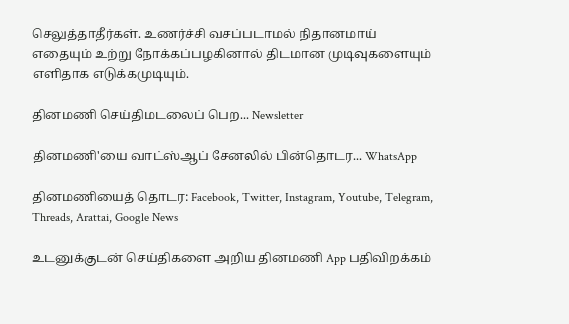செலுத்தாதீர்கள். உணர்ச்சி வசப்படாமல் நிதானமாய் எதையும் உற்று நோக்கப்பழகினால் திடமான முடிவுகளையும் எளிதாக எடுக்கமுடியும்.

தினமணி செய்திமடலைப் பெற... Newsletter

தினமணி'யை வாட்ஸ்ஆப் சேனலில் பின்தொடர... WhatsApp

தினமணியைத் தொடர: Facebook, Twitter, Instagram, Youtube, Telegram, Threads, Arattai, Google News

உடனுக்குடன் செய்திகளை அறிய தினமணி App பதிவிறக்கம்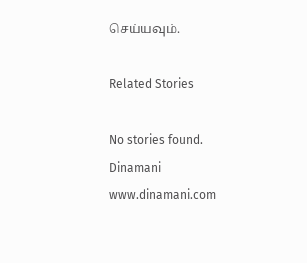செய்யவும்.

Related Stories

No stories found.
Dinamani
www.dinamani.com